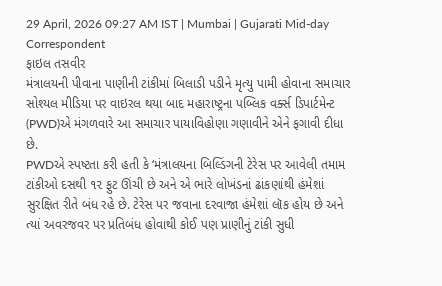29 April, 2026 09:27 AM IST | Mumbai | Gujarati Mid-day Correspondent
ફાઇલ તસવીર
મંત્રાલયની પીવાના પાણીની ટાંકીમાં બિલાડી પડીને મૃત્યુ પામી હોવાના સમાચાર સોશ્યલ મીડિયા પર વાઇરલ થયા બાદ મહારાષ્ટ્રના પબ્લિક વર્ક્સ ડિપાર્ટમેન્ટ (PWD)એ મંગળવારે આ સમાચાર પાયાવિહોણા ગણાવીને એને ફગાવી દીધા છે.
PWDએ સ્પષ્ટતા કરી હતી કે ‘મંત્રાલયના બિલ્ડિંગની ટેરેસ પર આવેલી તમામ ટાંકીઓ દસથી ૧૨ ફુટ ઊંચી છે અને એ ભારે લોખંડનાં ઢાંકણાંથી હંમેશાં સુરક્ષિત રીતે બંધ રહે છે. ટેરેસ પર જવાના દરવાજા હંમેશાં લૉક હોય છે અને ત્યાં અવરજવર પર પ્રતિબંધ હોવાથી કોઈ પણ પ્રાણીનું ટાંકી સુધી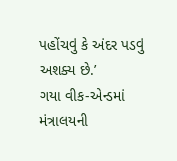પહોંચવું કે અંદર પડવું અશક્ય છે.’
ગયા વીક-એન્ડમાં મંત્રાલયની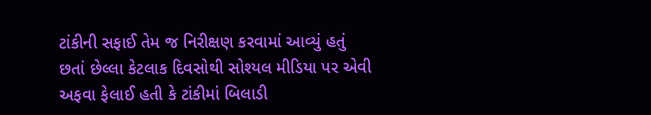ટાંકીની સફાઈ તેમ જ નિરીક્ષણ કરવામાં આવ્યું હતું છતાં છેલ્લા કેટલાક દિવસોથી સોશ્યલ મીડિયા પર એવી અફવા ફેલાઈ હતી કે ટાંકીમાં બિલાડી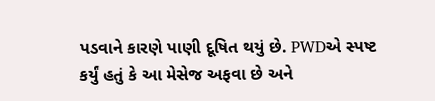પડવાને કારણે પાણી દૂષિત થયું છે. PWDએ સ્પષ્ટ કર્યું હતું કે આ મેસેજ અફવા છે અને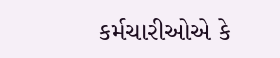કર્મચારીઓએ કે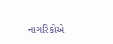નાગરિકોએ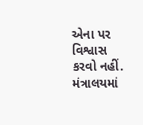એના પર વિશ્વાસ કરવો નહીં. મંત્રાલયમાં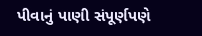પીવાનું પાણી સંપૂર્ણપણે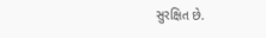સુરક્ષિત છે.